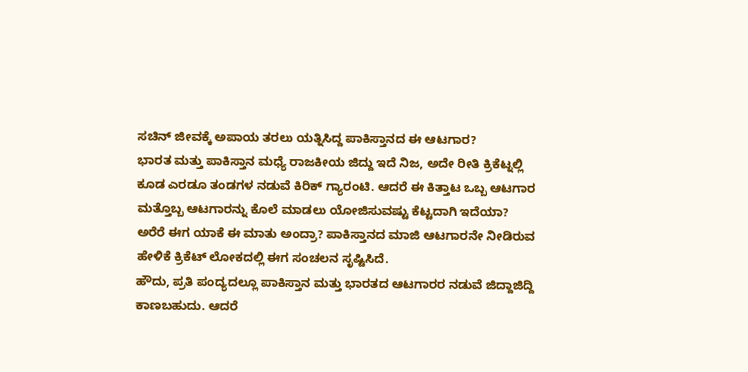ಸಚಿನ್ ಜೀವಕ್ಕೆ ಅಪಾಯ ತರಲು ಯತ್ನಿಸಿದ್ದ ಪಾಕಿಸ್ತಾನದ ಈ ಆಟಗಾರ?
ಭಾರತ ಮತ್ತು ಪಾಕಿಸ್ತಾನ ಮಧ್ಯೆ ರಾಜಕೀಯ ಜಿದ್ದು ಇದೆ ನಿಜ, ಅದೇ ರೀತಿ ಕ್ರಿಕೆಟ್ನಲ್ಲಿ ಕೂಡ ಎರಡೂ ತಂಡಗಳ ನಡುವೆ ಕಿರಿಕ್ ಗ್ಯಾರಂಟಿ. ಆದರೆ ಈ ಕಿತ್ತಾಟ ಒಬ್ಬ ಆಟಗಾರ ಮತ್ತೊಬ್ಬ ಆಟಗಾರನ್ನು ಕೊಲೆ ಮಾಡಲು ಯೋಜಿಸುವಷ್ಟು ಕೆಟ್ಟದಾಗಿ ಇದೆಯಾ? ಅರೆರೆ ಈಗ ಯಾಕೆ ಈ ಮಾತು ಅಂದ್ರಾ? ಪಾಕಿಸ್ತಾನದ ಮಾಜಿ ಆಟಗಾರನೇ ನೀಡಿರುವ ಹೇಳಿಕೆ ಕ್ರಿಕೆಟ್ ಲೋಕದಲ್ಲಿ ಈಗ ಸಂಚಲನ ಸೃಷ್ಟಿಸಿದೆ.
ಹೌದು, ಪ್ರತಿ ಪಂದ್ಯದಲ್ಲೂ ಪಾಕಿಸ್ತಾನ ಮತ್ತು ಭಾರತದ ಆಟಗಾರರ ನಡುವೆ ಜಿದ್ದಾಜಿದ್ದಿ ಕಾಣಬಹುದು. ಆದರೆ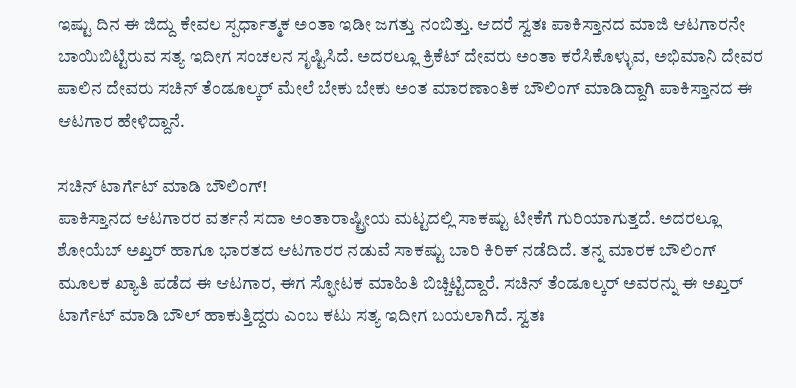ಇಷ್ಟು ದಿನ ಈ ಜಿದ್ದು ಕೇವಲ ಸ್ಪರ್ಧಾತ್ಮಕ ಅಂತಾ ಇಡೀ ಜಗತ್ತು ನಂಬಿತ್ತು. ಆದರೆ ಸ್ವತಃ ಪಾಕಿಸ್ತಾನದ ಮಾಜಿ ಆಟಗಾರನೇ ಬಾಯಿಬಿಟ್ಟಿರುವ ಸತ್ಯ ಇದೀಗ ಸಂಚಲನ ಸೃಷ್ಟಿಸಿದೆ. ಅದರಲ್ಲೂ ಕ್ರಿಕೆಟ್ ದೇವರು ಅಂತಾ ಕರೆಸಿಕೊಳ್ಳುವ, ಅಭಿಮಾನಿ ದೇವರ ಪಾಲಿನ ದೇವರು ಸಚಿನ್ ತೆಂಡೂಲ್ಕರ್ ಮೇಲೆ ಬೇಕು ಬೇಕು ಅಂತ ಮಾರಣಾಂತಿಕ ಬೌಲಿಂಗ್ ಮಾಡಿದ್ದಾಗಿ ಪಾಕಿಸ್ತಾನದ ಈ ಆಟಗಾರ ಹೇಳಿದ್ದಾನೆ.

ಸಚಿನ್ ಟಾರ್ಗೆಟ್ ಮಾಡಿ ಬೌಲಿಂಗ್!
ಪಾಕಿಸ್ತಾನದ ಆಟಗಾರರ ವರ್ತನೆ ಸದಾ ಅಂತಾರಾಷ್ಟ್ರೀಯ ಮಟ್ಟದಲ್ಲಿ ಸಾಕಷ್ಟು ಟೀಕೆಗೆ ಗುರಿಯಾಗುತ್ತದೆ. ಅದರಲ್ಲೂ ಶೋಯೆಬ್ ಅಖ್ತರ್ ಹಾಗೂ ಭಾರತದ ಆಟಗಾರರ ನಡುವೆ ಸಾಕಷ್ಟು ಬಾರಿ ಕಿರಿಕ್ ನಡೆದಿದೆ. ತನ್ನ ಮಾರಕ ಬೌಲಿಂಗ್ ಮೂಲಕ ಖ್ಯಾತಿ ಪಡೆದ ಈ ಆಟಗಾರ, ಈಗ ಸ್ಫೋಟಕ ಮಾಹಿತಿ ಬಿಚ್ಚಿಟ್ಟಿದ್ದಾರೆ. ಸಚಿನ್ ತೆಂಡೂಲ್ಕರ್ ಅವರನ್ನು ಈ ಅಖ್ತರ್ ಟಾರ್ಗೆಟ್ ಮಾಡಿ ಬೌಲ್ ಹಾಕುತ್ತಿದ್ದರು ಎಂಬ ಕಟು ಸತ್ಯ ಇದೀಗ ಬಯಲಾಗಿದೆ. ಸ್ವತಃ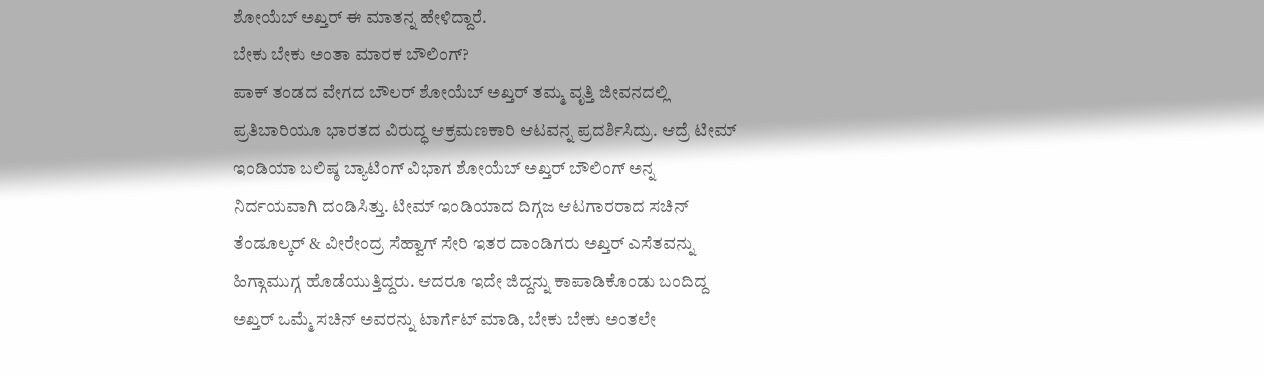ಶೋಯೆಬ್ ಅಖ್ತರ್ ಈ ಮಾತನ್ನ ಹೇಳಿದ್ದಾರೆ.
ಬೇಕು ಬೇಕು ಅಂತಾ ಮಾರಕ ಬೌಲಿಂಗ್?
ಪಾಕ್ ತಂಡದ ವೇಗದ ಬೌಲರ್ ಶೋಯೆಬ್ ಅಖ್ತರ್ ತಮ್ಮ ವೃತ್ತಿ ಜೀವನದಲ್ಲಿ ಪ್ರತಿಬಾರಿಯೂ ಭಾರತದ ವಿರುದ್ಧ ಆಕ್ರಮಣಕಾರಿ ಆಟವನ್ನ ಪ್ರದರ್ಶಿಸಿದ್ರು. ಆದ್ರೆ ಟೀಮ್ ಇಂಡಿಯಾ ಬಲಿಷ್ಠ ಬ್ಯಾಟಿಂಗ್ ವಿಭಾಗ ಶೋಯೆಬ್ ಅಖ್ತರ್ ಬೌಲಿಂಗ್ ಅನ್ನ ನಿರ್ದಯವಾಗಿ ದಂಡಿಸಿತ್ತು. ಟೀಮ್ ಇಂಡಿಯಾದ ದಿಗ್ಗಜ ಆಟಗಾರರಾದ ಸಚಿನ್ ತೆಂಡೂಲ್ಕರ್ & ವೀರೇಂದ್ರ ಸೆಹ್ವಾಗ್ ಸೇರಿ ಇತರ ದಾಂಡಿಗರು ಅಖ್ತರ್ ಎಸೆತವನ್ನು ಹಿಗ್ಗಾಮುಗ್ಗ ಹೊಡೆಯುತ್ತಿದ್ದರು. ಆದರೂ ಇದೇ ಜಿದ್ದನ್ನು ಕಾಪಾಡಿಕೊಂಡು ಬಂದಿದ್ದ ಅಖ್ತರ್ ಒಮ್ಮೆ ಸಚಿನ್ ಅವರನ್ನು ಟಾರ್ಗೆಟ್ ಮಾಡಿ, ಬೇಕು ಬೇಕು ಅಂತಲೇ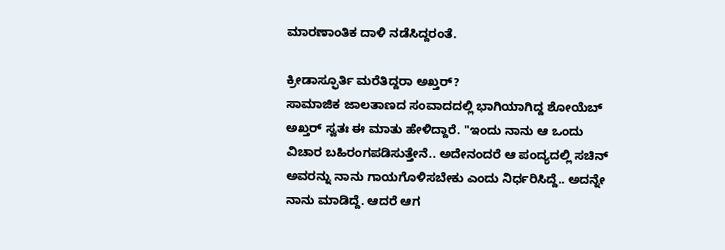ಮಾರಣಾಂತಿಕ ದಾಳಿ ನಡೆಸಿದ್ದರಂತೆ.

ಕ್ರೀಡಾಸ್ಫೂರ್ತಿ ಮರೆತಿದ್ದರಾ ಅಖ್ತರ್?
ಸಾಮಾಜಿಕ ಜಾಲತಾಣದ ಸಂವಾದದಲ್ಲಿ ಭಾಗಿಯಾಗಿದ್ದ ಶೋಯೆಬ್ ಅಖ್ತರ್ ಸ್ವತಃ ಈ ಮಾತು ಹೇಳಿದ್ದಾರೆ. "ಇಂದು ನಾನು ಆ ಒಂದು ವಿಚಾರ ಬಹಿರಂಗಪಡಿಸುತ್ತೇನೆ.. ಅದೇನಂದರೆ ಆ ಪಂದ್ಯದಲ್ಲಿ ಸಚಿನ್ ಅವರನ್ನು ನಾನು ಗಾಯಗೊಳಿಸಬೇಕು ಎಂದು ನಿರ್ಧರಿಸಿದ್ದೆ.. ಅದನ್ನೇ ನಾನು ಮಾಡಿದ್ದೆ. ಆದರೆ ಆಗ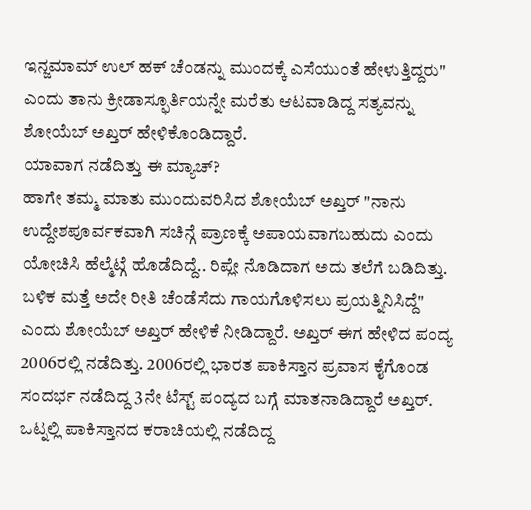ಇನ್ಜಮಾಮ್ ಉಲ್ ಹಕ್ ಚೆಂಡನ್ನು ಮುಂದಕ್ಕೆ ಎಸೆಯುಂತೆ ಹೇಳುತ್ತಿದ್ದರು" ಎಂದು ತಾನು ಕ್ರೀಡಾಸ್ಫೂರ್ತಿಯನ್ನೇ ಮರೆತು ಆಟವಾಡಿದ್ದ ಸತ್ಯವನ್ನು ಶೋಯೆಬ್ ಅಖ್ತರ್ ಹೇಳಿಕೊಂಡಿದ್ದಾರೆ.
ಯಾವಾಗ ನಡೆದಿತ್ತು ಈ ಮ್ಯಾಚ್?
ಹಾಗೇ ತಮ್ಮ ಮಾತು ಮುಂದುವರಿಸಿದ ಶೋಯೆಬ್ ಅಖ್ತರ್ "ನಾನು ಉದ್ದೇಶಪೂರ್ವಕವಾಗಿ ಸಚಿನ್ಗೆ ಪ್ರಾಣಕ್ಕೆ ಅಪಾಯವಾಗಬಹುದು ಎಂದು ಯೋಚಿಸಿ ಹೆಲ್ಮೆಟ್ಗೆ ಹೊಡೆದಿದ್ದೆ.. ರಿಪ್ಲೇ ನೊಡಿದಾಗ ಅದು ತಲೆಗೆ ಬಡಿದಿತ್ತು. ಬಳಿಕ ಮತ್ತೆ ಅದೇ ರೀತಿ ಚೆಂಡೆಸೆದು ಗಾಯಗೊಳಿಸಲು ಪ್ರಯತ್ನಿನಿಸಿದ್ದೆ" ಎಂದು ಶೋಯೆಬ್ ಅಖ್ತರ್ ಹೇಳಿಕೆ ನೀಡಿದ್ದಾರೆ. ಅಖ್ತರ್ ಈಗ ಹೇಳಿದ ಪಂದ್ಯ 2006ರಲ್ಲಿ ನಡೆದಿತ್ತು. 2006ರಲ್ಲಿ ಭಾರತ ಪಾಕಿಸ್ತಾನ ಪ್ರವಾಸ ಕೈಗೊಂಡ ಸಂದರ್ಭ ನಡೆದಿದ್ದ 3ನೇ ಟೆಸ್ಟ್ ಪಂದ್ಯದ ಬಗ್ಗೆ ಮಾತನಾಡಿದ್ದಾರೆ ಅಖ್ತರ್.
ಒಟ್ನಲ್ಲಿ ಪಾಕಿಸ್ತಾನದ ಕರಾಚಿಯಲ್ಲಿ ನಡೆದಿದ್ದ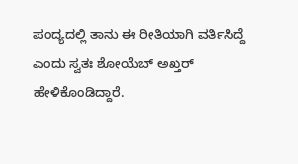ಪಂದ್ಯದಲ್ಲಿ ತಾನು ಈ ರೀತಿಯಾಗಿ ವರ್ತಿಸಿದ್ದೆ ಎಂದು ಸ್ವತಃ ಶೋಯೆಬ್ ಅಖ್ತರ್ ಹೇಳಿಕೊಂಡಿದ್ದಾರೆ.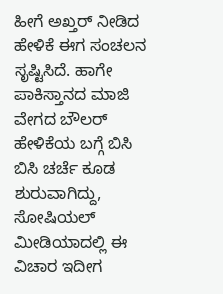ಹೀಗೆ ಅಖ್ತರ್ ನೀಡಿದ ಹೇಳಿಕೆ ಈಗ ಸಂಚಲನ ಸೃಷ್ಟಿಸಿದೆ. ಹಾಗೇ ಪಾಕಿಸ್ತಾನದ ಮಾಜಿ ವೇಗದ ಬೌಲರ್ ಹೇಳಿಕೆಯ ಬಗ್ಗೆ ಬಿಸಿ ಬಿಸಿ ಚರ್ಚೆ ಕೂಡ ಶುರುವಾಗಿದ್ದು, ಸೋಷಿಯಲ್ ಮೀಡಿಯಾದಲ್ಲಿ ಈ ವಿಚಾರ ಇದೀಗ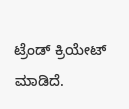ಟ್ರೆಂಡ್ ಕ್ರಿಯೇಟ್ ಮಾಡಿದೆ.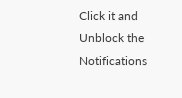Click it and Unblock the Notifications